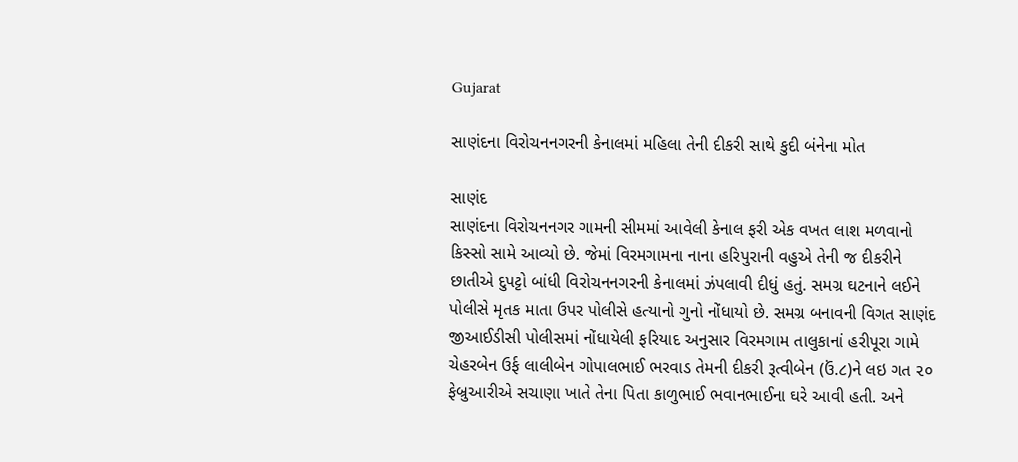Gujarat

સાણંદના વિરોચનનગરની કેનાલમાં મહિલા તેની દીકરી સાથે કુદી બંનેના મોત

સાણંદ
સાણંદના વિરોચનનગર ગામની સીમમાં આવેલી કેનાલ ફરી એક વખત લાશ મળવાનો કિસ્સો સામે આવ્યો છે. જેમાં વિરમગામના નાના હરિપુરાની વહુએ તેની જ દીકરીને છાતીએ દુપટ્ટો બાંધી વિરોચનનગરની કેનાલમાં ઝંપલાવી દીધું હતું. સમગ્ર ઘટનાને લઈને પોલીસે મૃતક માતા ઉપર પોલીસે હત્યાનો ગુનો નોંધાયો છે. સમગ્ર બનાવની વિગત સાણંદ જીઆઈડીસી પોલીસમાં નોંધાયેલી ફરિયાદ અનુસાર વિરમગામ તાલુકાનાં હરીપૂરા ગામે ચેહરબેન ઉર્ફ લાલીબેન ગોપાલભાઈ ભરવાડ તેમની દીકરી રૂત્વીબેન (ઉં.૮)ને લઇ ગત ૨૦ ફેબ્રુઆરીએ સચાણા ખાતે તેના પિતા કાળુભાઈ ભવાનભાઈના ઘરે આવી હતી. અને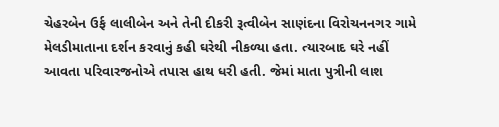ચેહરબેન ઉર્ફ લાલીબેન અને તેની દીકરી રૂત્વીબેન સાણંદના વિરોચનનગર ગામે મેલડીમાતાના દર્શન કરવાનું કહી ઘરેથી નીકળ્યા હતા. ત્યારબાદ ઘરે નહીં આવતા પરિવારજનોએ તપાસ હાથ ધરી હતી. જેમાં માતા પુત્રીની લાશ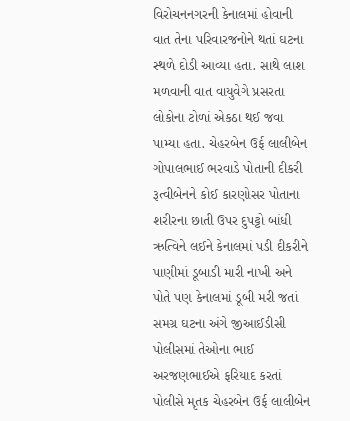વિરોચનનગરની કેનાલમાં હોવાની વાત તેના પરિવારજનોને થતાં ઘટના સ્થળે દોડી આવ્યા હતા. સાથે લાશ મળવાની વાત વાયુવેગે પ્રસરતા લોકોના ટોળાં એકઠા થઈ જવા પામ્યા હતા. ચેહરબેન ઉર્ફ લાલીબેન ગોપાલભાઈ ભરવાડે પોતાની દીકરી રૂત્વીબેનને કોઈ કારણોસર પોતાના શરીરના છાતી ઉપર દુપટ્ટો બાંધી ઋત્વિને લઈને કેનાલમાં પડી દીકરીને પાણીમાં ડૂબાડી મારી નાખી અને પોતે પણ કેનાલમાં ડૂબી મરી જતાં સમગ્ર ઘટના અંગે જીઆઈડીસી પોલીસમાં તેઓના ભાઈ અરજણભાઈએ ફરિયાદ કરતાં પોલીસે મૃતક ચેહરબેન ઉર્ફ લાલીબેન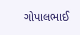ગોપાલભાઈ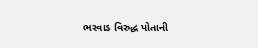ભરવાડ વિરુદ્ધ પોતાની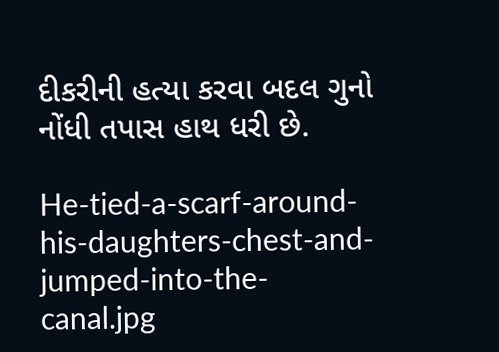દીકરીની હત્યા કરવા બદલ ગુનો નોંધી તપાસ હાથ ધરી છે.

He-tied-a-scarf-around-his-daughters-chest-and-jumped-into-the-canal.jpg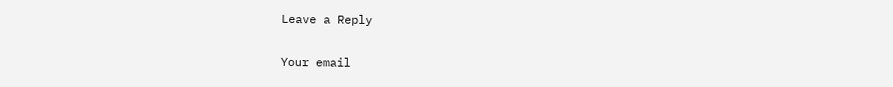Leave a Reply

Your email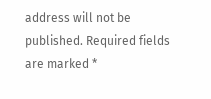address will not be published. Required fields are marked *